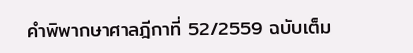คำพิพากษาศาลฎีกาที่ 52/2559 ฉบับเต็ม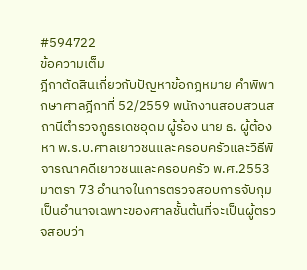#594722
ข้อความเต็ม
ฎีกาตัดสินเกี่ยวกับปัญหาข้อกฎหมาย คำพิพากษาศาลฎีกาที่ 52/2559 พนักงานสอบสวนสถานีตำรวจภูธรเดชอุดม ผู้ร้อง นาย ธ. ผู้ต้องหา พ.ร.บ.ศาลเยาวชนและครอบครัวและวิธีพิจารณาคดีเยาวชนและครอบครัว พ.ศ.2553 มาตรา 73 อำนาจในการตรวจสอบการจับกุมเป็นอำนาจเฉพาะของศาลชั้นต้นที่จะเป็นผู้ตรวจสอบว่า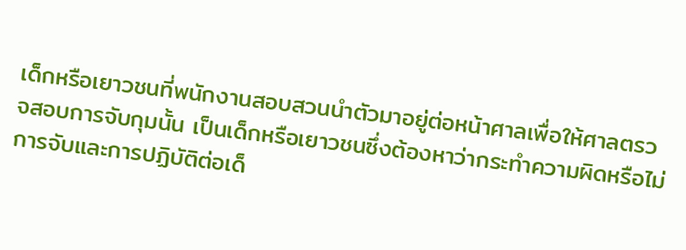เด็กหรือเยาวชนที่พนักงานสอบสวนนำตัวมาอยู่ต่อหน้าศาลเพื่อให้ศาลตรวจสอบการจับกุมนั้น เป็นเด็กหรือเยาวชนซึ่งต้องหาว่ากระทำความผิดหรือไม่ การจับและการปฏิบัติต่อเด็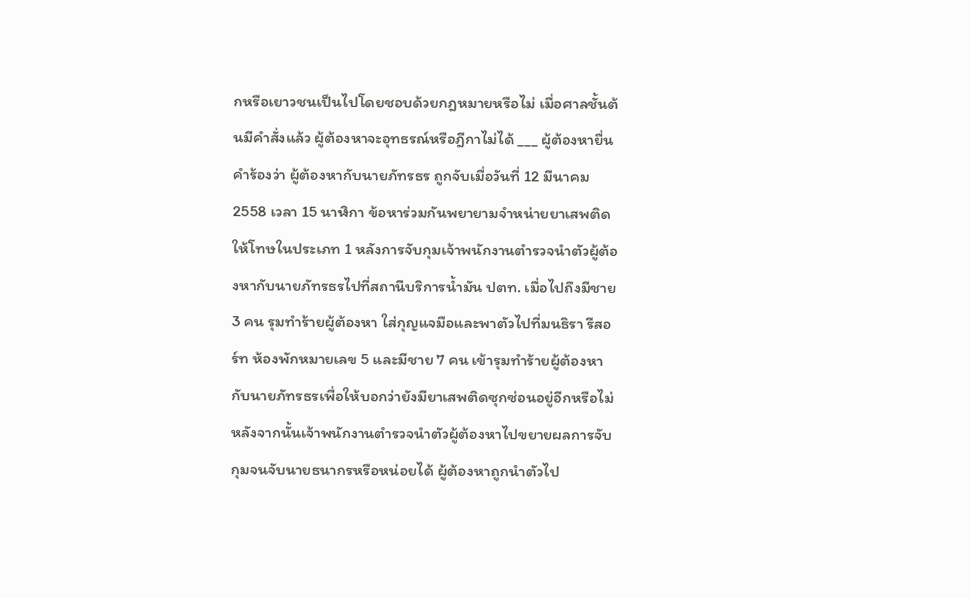กหรือเยาวชนเป็นไปโดยชอบด้วยกฎหมายหรือไม่ เมื่อศาลชั้นต้นมีคำสั่งแล้ว ผู้ต้องหาจะอุทธรณ์หรือฎีกาไม่ได้ ___ ผู้ต้องหายื่นคำร้องว่า ผู้ต้องหากับนายภัทรธร ถูกจับเมื่อวันที่ 12 มีนาคม 2558 เวลา 15 นาฬิกา ข้อหาร่วมกันพยายามจำหน่ายยาเสพติดให้โทษในประเภท 1 หลังการจับกุมเจ้าพนักงานตำรวจนำตัวผู้ต้องหากับนายภัทรธรไปที่สถานีบริการน้ำมัน ปตท. เมื่อไปถึงมีชาย 3 คน รุมทำร้ายผู้ต้องหา ใส่กุญแจมือและพาตัวไปที่มนธิรา รีสอร์ท ห้องพักหมายเลข 5 และมีชาย 7 คน เข้ารุมทำร้ายผู้ต้องหากับนายภัทรธรเพื่อให้บอกว่ายังมียาเสพติดซุกซ่อนอยู่อีกหรือไม่ หลังจากนั้นเจ้าพนักงานตำรวจนำตัวผู้ต้องหาไปขยายผลการจับกุมจนจับนายธนากรหรือหน่อยได้ ผู้ต้องหาถูกนำตัวไป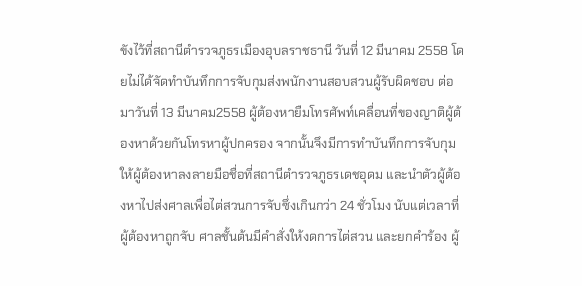ขังไว้ที่สถานีตำรวจภูธรเมืองอุบลราชธานี วันที่ 12 มีนาคม 2558 โดยไม่ได้จัดทำบันทึกการจับกุมส่งพนักงานสอบสวนผู้รับผิดชอบ ต่อมาวันที่ 13 มีนาคม2558 ผู้ต้องหายืมโทรศัพท์เคลื่อนที่ของญาติผู้ต้องหาด้วยกันโทรหาผู้ปกครอง จากนั้นจึงมีการทำบันทึกการจับกุมให้ผู้ต้องหาลงลายมือชื่อที่สถานีตำรวจภูธรเดชอุดม และนำตัวผู้ต้องหาไปส่งศาลเพื่อไต่สวนการจับซึ่งเกินกว่า 24 ชั่วโมง นับแต่เวลาที่ผู้ต้องหาถูกจับ ศาลชั้นต้นมีคำสั่งให้งดการไต่สวน และยกคำร้อง ผู้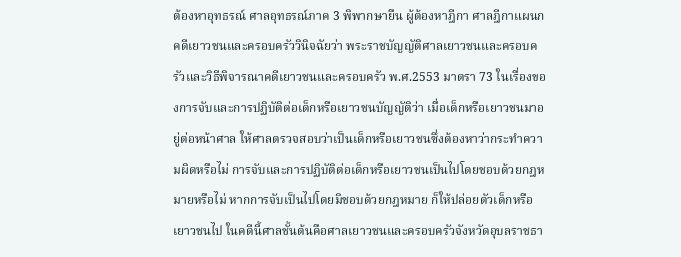ต้องหาอุทธรณ์ ศาลอุทธรณ์ภาค 3 พิพากษายืน ผู้ต้องหาฎีกา ศาลฎีกาแผนกคดีเยาวชนและครอบครัววินิจฉัยว่า พระราชบัญญัติศาลเยาวชนและครอบครัวและวิธีพิจารณาคดีเยาวชนและครอบครัว พ.ศ.2553 มาตรา 73 ในเรื่องของการจับและการปฏิบัติต่อเด็กหรือเยาวชนบัญญัติว่า เมื่อเด็กหรือเยาวชนมาอยู่ต่อหน้าศาล ให้ศาลตรวจสอบว่าเป็นเด็กหรือเยาวชนซึ่งต้องหาว่ากระทำความผิดหรือไม่ การจับและการปฏิบัติต่อเด็กหรือเยาวชนเป็นไปโดยชอบด้วยกฎหมายหรือไม่ หากการจับเป็นไปโดยมิชอบด้วยกฎหมาย ก็ให้ปล่อยตัวเด็กหรือเยาวชนไป ในคดีนี้ศาลชั้นต้นคือศาลเยาวชนและครอบครัวจังหวัดอุบลราชธา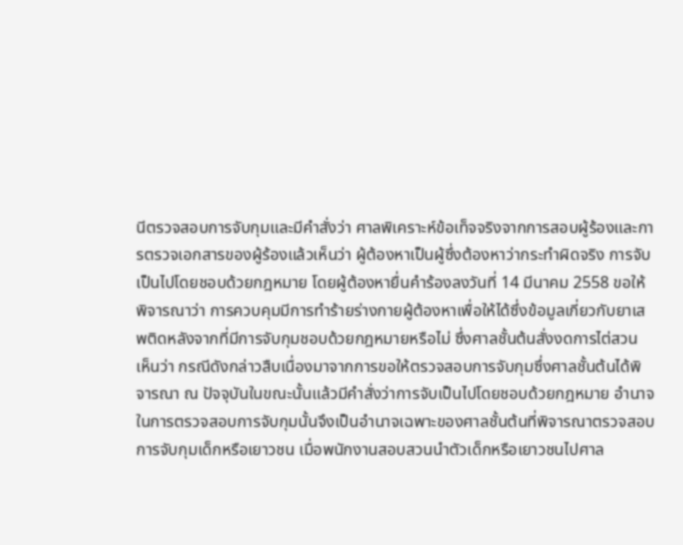นีตรวจสอบการจับกุมและมีคำสั่งว่า ศาลพิเคราะห์ข้อเท็จจริงจากการสอบผู้ร้องและการตรวจเอกสารของผู้ร้องแล้วเห็นว่า ผู้ต้องหาเป็นผู้ซึ่งต้องหาว่ากระทำผิดจริง การจับเป็นไปโดยชอบด้วยกฎหมาย โดยผู้ต้องหายื่นคำร้องลงวันที่ 14 มีนาคม 2558 ขอให้พิจารณาว่า การควบคุมมีการทำร้ายร่างกายผู้ต้องหาเพื่อให้ได้ซึ่งข้อมูลเกี่ยวกับยาเสพติดหลังจากที่มีการจับกุมชอบด้วยกฎหมายหรือไม่ ซึ่งศาลชั้นต้นสั่งงดการไต่สวน เห็นว่า กรณีดังกล่าวสืบเนื่องมาจากการขอให้ตรวจสอบการจับกุมซึ่งศาลชั้นต้นได้พิจารณา ณ ปัจจุบันในขณะนั้นแล้วมีคำสั่งว่าการจับเป็นไปโดยชอบด้วยกฎหมาย อำนาจในการตรวจสอบการจับกุมนั้นจึงเป็นอำนาจเฉพาะของศาลชั้นต้นที่พิจารณาตรวจสอบการจับกุมเด็กหรือเยาวชน เมื่อพนักงานสอบสวนนำตัวเด็กหรือเยาวชนไปศาล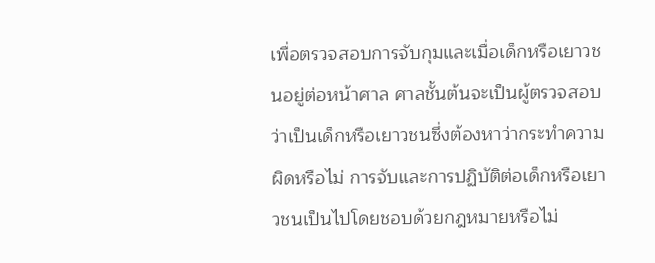เพื่อตรวจสอบการจับกุมและเมื่อเด็กหรือเยาวชนอยู่ต่อหน้าศาล ศาลชั้นต้นจะเป็นผู้ตรวจสอบว่าเป็นเด็กหรือเยาวชนซึ่งต้องหาว่ากระทำความผิดหรือไม่ การจับและการปฏิบัติต่อเด็กหรือเยาวชนเป็นไปโดยชอบด้วยกฎหมายหรือไม่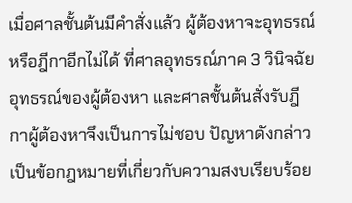เมื่อศาลชั้นต้นมีคำสั่งแล้ว ผู้ต้องหาจะอุทธรณ์หรือฎีกาอีกไม่ได้ ที่ศาลอุทธรณ์ภาค 3 วินิจฉัยอุทธรณ์ของผู้ต้องหา และศาลชั้นต้นสั่งรับฎีกาผู้ต้องหาจึงเป็นการไม่ชอบ ปัญหาดังกล่าวเป็นข้อกฎหมายที่เกี่ยวกับความสงบเรียบร้อย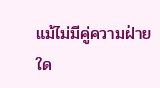แม้ไม่มีคู่ความฝ่ายใด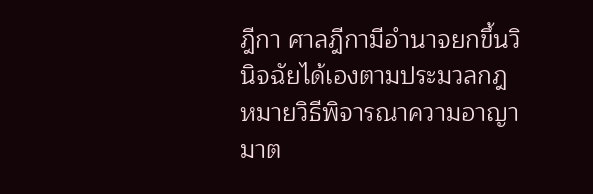ฎีกา ศาลฎีกามีอำนาจยกขึ้นวินิจฉัยได้เองตามประมวลกฎหมายวิธีพิจารณาความอาญา มาต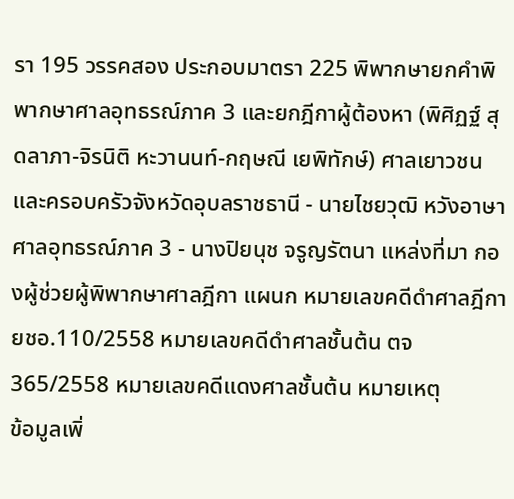รา 195 วรรคสอง ประกอบมาตรา 225 พิพากษายกคำพิพากษาศาลอุทธรณ์ภาค 3 และยกฎีกาผู้ต้องหา (พิศิฏฐ์ สุดลาภา-จิรนิติ หะวานนท์-กฤษณี เยพิทักษ์) ศาลเยาวชนและครอบครัวจังหวัดอุบลราชธานี - นายไชยวุฒิ หวังอาษา ศาลอุทธรณ์ภาค 3 - นางปิยนุช จรูญรัตนา แหล่งที่มา กองผู้ช่วยผู้พิพากษาศาลฎีกา แผนก หมายเลขคดีดำศาลฎีกา ยชอ.110/2558 หมายเลขคดีดำศาลชั้นต้น ตจ365/2558 หมายเลขคดีแดงศาลชั้นต้น หมายเหตุ
ข้อมูลเพิ่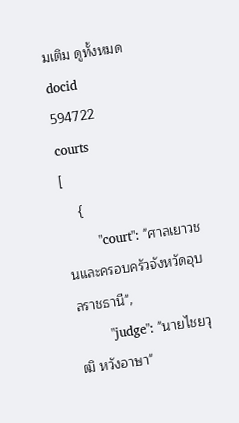มเติม ดูทั้งหมด
docid
594722
courts
[
    {
        "court": "ศาลเยาวชนและครอบครัวจังหวัดอุบลราชธานี",
        "judge": "นายไชยวุฒิ หวังอาษา"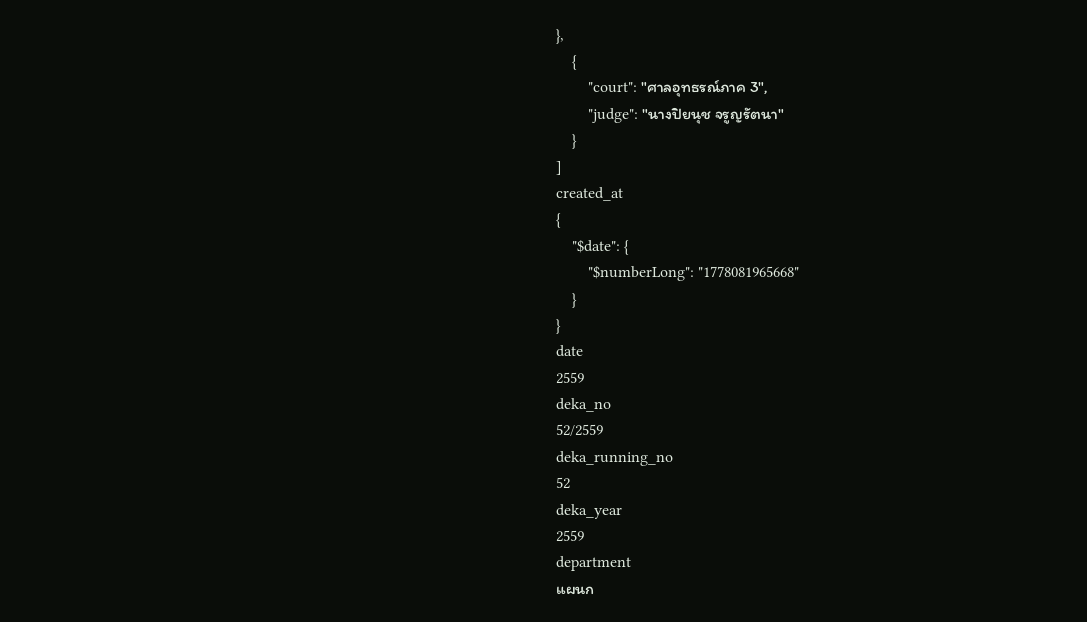},
    {
        "court": "ศาลอุทธรณ์ภาค 3",
        "judge": "นางปิยนุช จรูญรัตนา"
    }
]
created_at
{
    "$date": {
        "$numberLong": "1778081965668"
    }
}
date
2559
deka_no
52/2559
deka_running_no
52
deka_year
2559
department
แผนก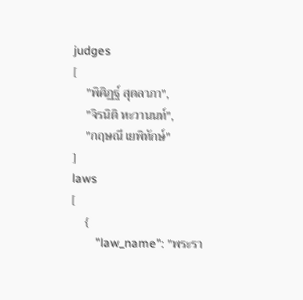judges
[
    "พิศิฏฐ์ สุดลาภา",
    "จิรนิติ หะวานนท์",
    "กฤษณี เยพิทักษ์"
]
laws
[
    {
        "law_name": "พระรา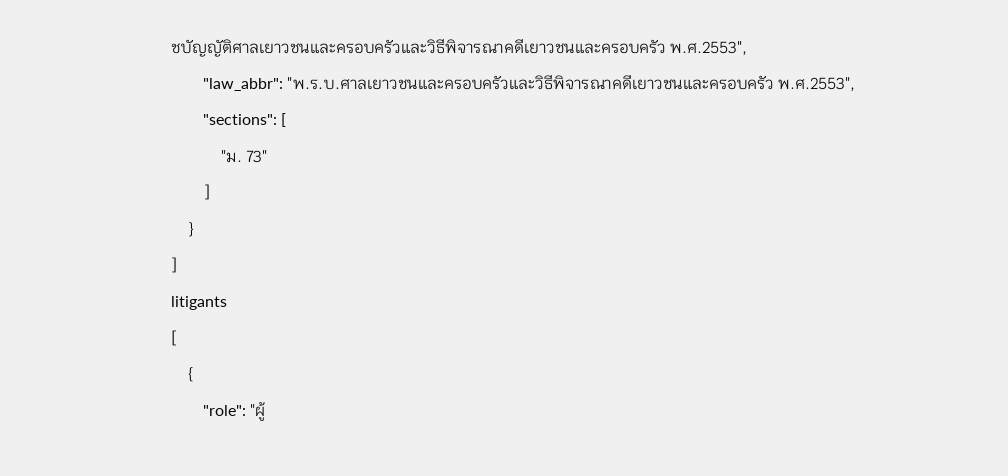ชบัญญัติศาลเยาวชนและครอบครัวและวิธีพิจารณาคดีเยาวชนและครอบครัว พ.ศ.2553",
        "law_abbr": "พ.ร.บ.ศาลเยาวชนและครอบครัวและวิธีพิจารณาคดีเยาวชนและครอบครัว พ.ศ.2553",
        "sections": [
            "ม. 73"
        ]
    }
]
litigants
[
    {
        "role": "ผู้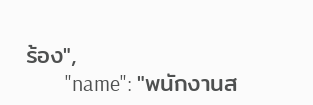ร้อง",
        "name": "พนักงานส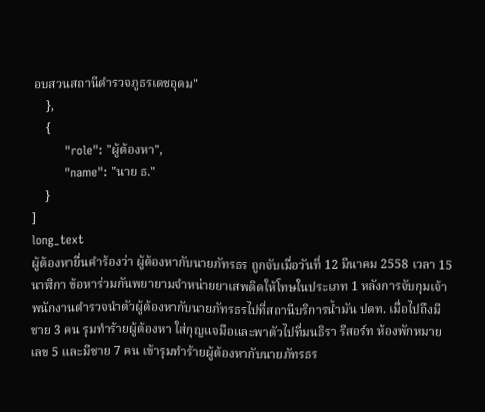อบสวนสถานีตำรวจภูธรเดชอุดม"
    },
    {
        "role": "ผู้ต้องหา",
        "name": "นาย ธ."
    }
]
long_text
ผู้ต้องหายื่นคำร้องว่า ผู้ต้องหากับนายภัทรธร ถูกจับเมื่อวันที่ 12 มีนาคม 2558 เวลา 15 นาฬิกา ข้อหาร่วมกันพยายามจำหน่ายยาเสพติดให้โทษในประเภท 1 หลังการจับกุมเจ้าพนักงานตำรวจนำตัวผู้ต้องหากับนายภัทรธรไปที่สถานีบริการน้ำมัน ปตท. เมื่อไปถึงมีชาย 3 คน รุมทำร้ายผู้ต้องหา ใส่กุญแจมือและพาตัวไปที่มนธิรา รีสอร์ท ห้องพักหมายเลข 5 และมีชาย 7 คน เข้ารุมทำร้ายผู้ต้องหากับนายภัทรธร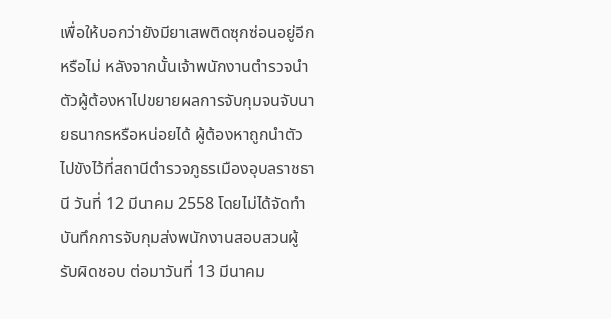เพื่อให้บอกว่ายังมียาเสพติดซุกซ่อนอยู่อีกหรือไม่ หลังจากนั้นเจ้าพนักงานตำรวจนำตัวผู้ต้องหาไปขยายผลการจับกุมจนจับนายธนากรหรือหน่อยได้ ผู้ต้องหาถูกนำตัวไปขังไว้ที่สถานีตำรวจภูธรเมืองอุบลราชธานี วันที่ 12 มีนาคม 2558 โดยไม่ได้จัดทำบันทึกการจับกุมส่งพนักงานสอบสวนผู้รับผิดชอบ ต่อมาวันที่ 13 มีนาคม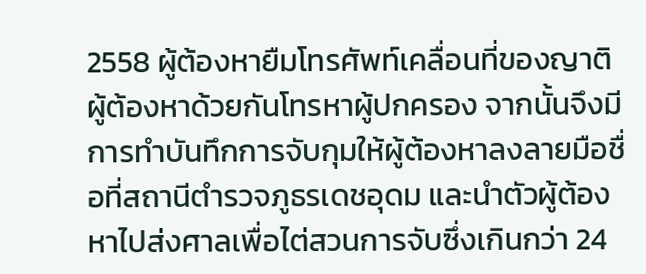2558 ผู้ต้องหายืมโทรศัพท์เคลื่อนที่ของญาติผู้ต้องหาด้วยกันโทรหาผู้ปกครอง จากนั้นจึงมีการทำบันทึกการจับกุมให้ผู้ต้องหาลงลายมือชื่อที่สถานีตำรวจภูธรเดชอุดม และนำตัวผู้ต้องหาไปส่งศาลเพื่อไต่สวนการจับซึ่งเกินกว่า 24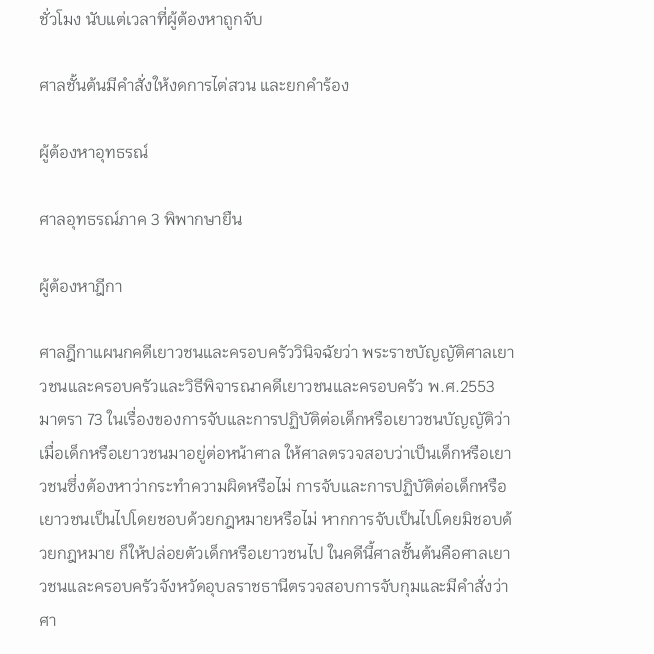ชั่วโมง นับแต่เวลาที่ผู้ต้องหาถูกจับ

ศาลชั้นต้นมีคำสั่งให้งดการไต่สวน และยกคำร้อง

ผู้ต้องหาอุทธรณ์

ศาลอุทธรณ์ภาค 3 พิพากษายืน

ผู้ต้องหาฎีกา

ศาลฎีกาแผนกคดีเยาวชนและครอบครัววินิจฉัยว่า พระราชบัญญัติศาลเยาวชนและครอบครัวและวิธีพิจารณาคดีเยาวชนและครอบครัว พ.ศ.2553 มาตรา 73 ในเรื่องของการจับและการปฏิบัติต่อเด็กหรือเยาวชนบัญญัติว่า เมื่อเด็กหรือเยาวชนมาอยู่ต่อหน้าศาล ให้ศาลตรวจสอบว่าเป็นเด็กหรือเยาวชนซึ่งต้องหาว่ากระทำความผิดหรือไม่ การจับและการปฏิบัติต่อเด็กหรือเยาวชนเป็นไปโดยชอบด้วยกฎหมายหรือไม่ หากการจับเป็นไปโดยมิชอบด้วยกฎหมาย ก็ให้ปล่อยตัวเด็กหรือเยาวชนไป ในคดีนี้ศาลชั้นต้นคือศาลเยาวชนและครอบครัวจังหวัดอุบลราชธานีตรวจสอบการจับกุมและมีคำสั่งว่า ศา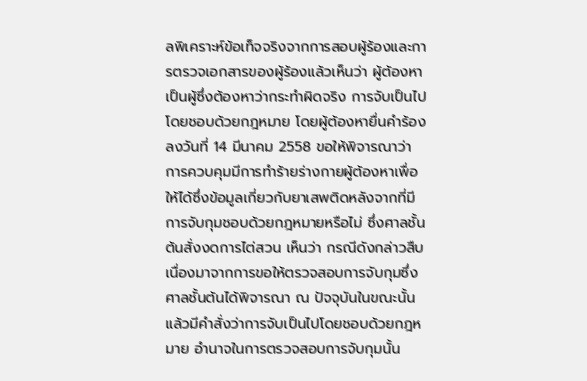ลพิเคราะห์ข้อเท็จจริงจากการสอบผู้ร้องและการตรวจเอกสารของผู้ร้องแล้วเห็นว่า ผู้ต้องหาเป็นผู้ซึ่งต้องหาว่ากระทำผิดจริง การจับเป็นไปโดยชอบด้วยกฎหมาย โดยผู้ต้องหายื่นคำร้องลงวันที่ 14 มีนาคม 2558 ขอให้พิจารณาว่า การควบคุมมีการทำร้ายร่างกายผู้ต้องหาเพื่อให้ได้ซึ่งข้อมูลเกี่ยวกับยาเสพติดหลังจากที่มีการจับกุมชอบด้วยกฎหมายหรือไม่ ซึ่งศาลชั้นต้นสั่งงดการไต่สวน เห็นว่า กรณีดังกล่าวสืบเนื่องมาจากการขอให้ตรวจสอบการจับกุมซึ่งศาลชั้นต้นได้พิจารณา ณ ปัจจุบันในขณะนั้นแล้วมีคำสั่งว่าการจับเป็นไปโดยชอบด้วยกฎหมาย อำนาจในการตรวจสอบการจับกุมนั้น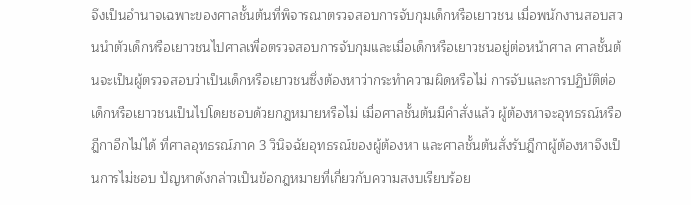จึงเป็นอำนาจเฉพาะของศาลชั้นต้นที่พิจารณาตรวจสอบการจับกุมเด็กหรือเยาวชน เมื่อพนักงานสอบสวนนำตัวเด็กหรือเยาวชนไปศาลเพื่อตรวจสอบการจับกุมและเมื่อเด็กหรือเยาวชนอยู่ต่อหน้าศาล ศาลชั้นต้นจะเป็นผู้ตรวจสอบว่าเป็นเด็กหรือเยาวชนซึ่งต้องหาว่ากระทำความผิดหรือไม่ การจับและการปฏิบัติต่อเด็กหรือเยาวชนเป็นไปโดยชอบด้วยกฎหมายหรือไม่ เมื่อศาลชั้นต้นมีคำสั่งแล้ว ผู้ต้องหาจะอุทธรณ์หรือฎีกาอีกไม่ได้ ที่ศาลอุทธรณ์ภาค 3 วินิจฉัยอุทธรณ์ของผู้ต้องหา และศาลชั้นต้นสั่งรับฎีกาผู้ต้องหาจึงเป็นการไม่ชอบ ปัญหาดังกล่าวเป็นข้อกฎหมายที่เกี่ยวกับความสงบเรียบร้อย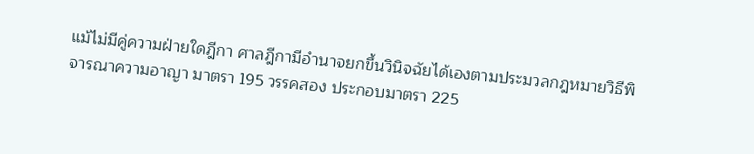แม้ไม่มีคู่ความฝ่ายใดฎีกา ศาลฎีกามีอำนาจยกขึ้นวินิจฉัยได้เองตามประมวลกฎหมายวิธีพิจารณาความอาญา มาตรา 195 วรรคสอง ประกอบมาตรา 225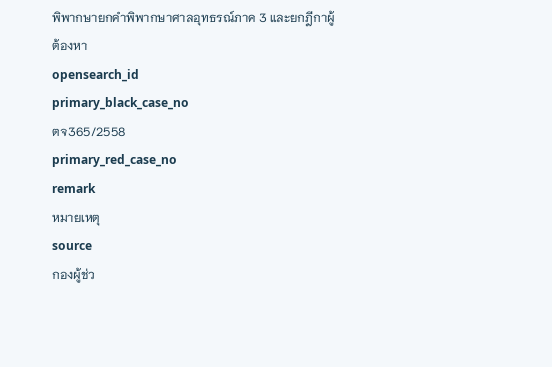พิพากษายกคำพิพากษาศาลอุทธรณ์ภาค 3 และยกฎีกาผู้ต้องหา
opensearch_id
primary_black_case_no
ตจ365/2558
primary_red_case_no
remark
หมายเหตุ
source
กองผู้ช่ว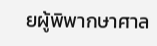ยผู้พิพากษาศาล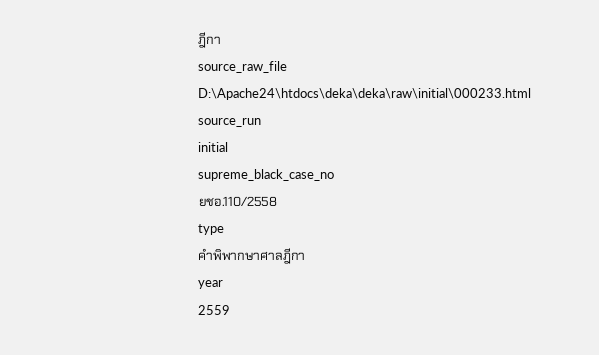ฎีกา
source_raw_file
D:\Apache24\htdocs\deka\deka\raw\initial\000233.html
source_run
initial
supreme_black_case_no
ยชอ.110/2558
type
คำพิพากษาศาลฎีกา
year
2559